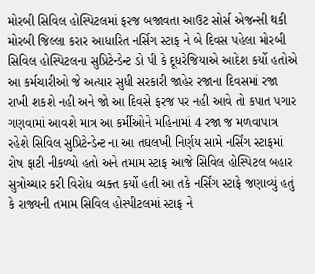મોરબી સિવિલ હોસ્પિટલમાં ફરજ બજાવતા આઉટ સોર્સ એજન્સી થકી મોરબી જિલ્લા કરાર આધારિત નર્સિગ સ્ટાફ ને બે દિવસ પહેલા મોરબી સિવિલ હોસ્પિટલના સુપ્રિટેન્ડેન્ટ ડો પી કે દૂધરેજિયાએ આદેશ કર્યો હતોએ આ કર્મચારીઓ જે અત્યાર સુધી સરકારી જાહેર રજાના દિવસમાં રજા રાખી શકશે નહી અને જો આ દિવસે ફરજ પર નહી આવે તો કપાત પગાર ગણવામાં આવશે માત્ર આ કર્મીઓને મહિનામાં 4 રજા જ મળવાપાત્ર રહેશે સિવિલ સુપ્રિટેન્ડેન્ટ ના આ તઘલખી નિર્ણય સામે નર્સિંગ સ્ટાફમાં રોષ ફાટી નીકળ્યો હતો અને તમામ સ્ટાફ આજે સિવિલ હોસ્પિટલ બહાર સુત્રોચ્ચાર કરી વિરોધ વ્યક્ત કર્યો હતી આ તકે નર્સિંગ સ્ટાફે જણાવ્યું હતું કે રાજ્યની તમામ સિવિલ હોસ્પીટલમાં સ્ટાફ ને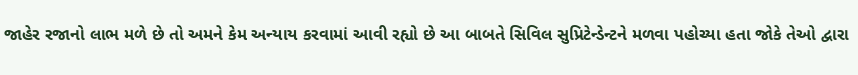જાહેર રજાનો લાભ મળે છે તો અમને કેમ અન્યાય કરવામાં આવી રહ્યો છે આ બાબતે સિવિલ સુપ્રિટેન્ડેન્ટને મળવા પહોચ્યા હતા જોકે તેઓ દ્વારા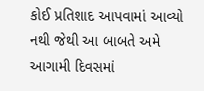કોઈ પ્રતિશાદ આપવામાં આવ્યો નથી જેથી આ બાબતે અમે આગામી દિવસમાં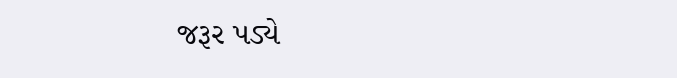જરૂર પડ્યે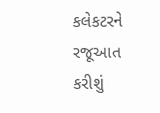કલેકટરને રજૂઆત કરીશું